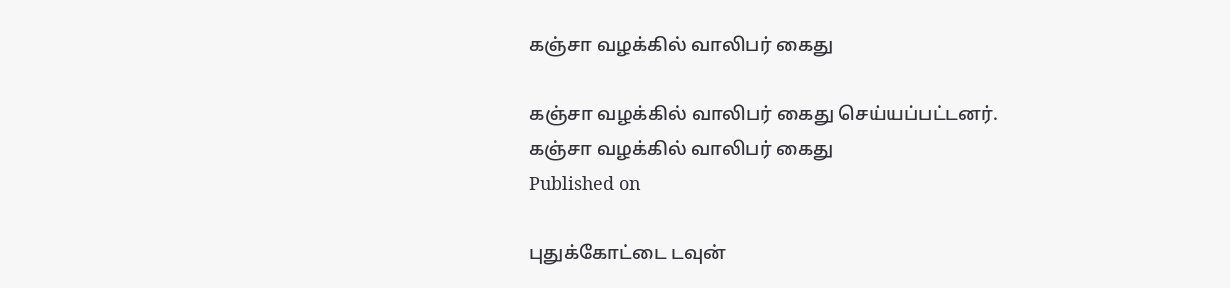கஞ்சா வழக்கில் வாலிபர் கைது

கஞ்சா வழக்கில் வாலிபர் கைது செய்யப்பட்டனர்.
கஞ்சா வழக்கில் வாலிபர் கைது
Published on

புதுக்கோட்டை டவுன்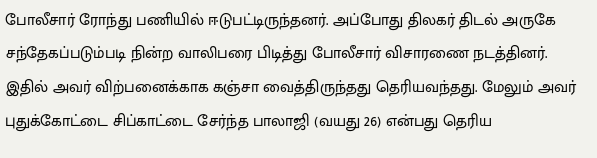போலீசார் ரோந்து பணியில் ஈடுபட்டிருந்தனர். அப்போது திலகர் திடல் அருகே சந்தேகப்படும்படி நின்ற வாலிபரை பிடித்து போலீசார் விசாரணை நடத்தினர். இதில் அவர் விற்பனைக்காக கஞ்சா வைத்திருந்தது தெரியவந்தது. மேலும் அவர் புதுக்கோட்டை சிப்காட்டை சேர்ந்த பாலாஜி (வயது 26) என்பது தெரிய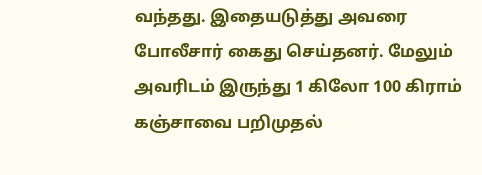வந்தது. இதையடுத்து அவரை போலீசார் கைது செய்தனர். மேலும் அவரிடம் இருந்து 1 கிலோ 100 கிராம் கஞ்சாவை பறிமுதல்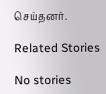செய்தனர்.

Related Stories

No stories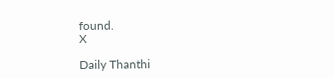found.
X

Daily Thanthi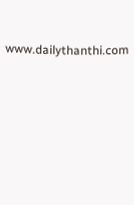www.dailythanthi.com